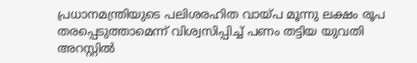പ്രധാനമന്ത്രിയുടെ പലിശരഹിത വായ്പ മൂന്നു ലക്ഷം രൂപ തരപ്പെടുത്താമെന്ന് വിശ്വസിപ്പിച്ച് പണം തട്ടിയ യുവതി അറസ്റ്റില്‍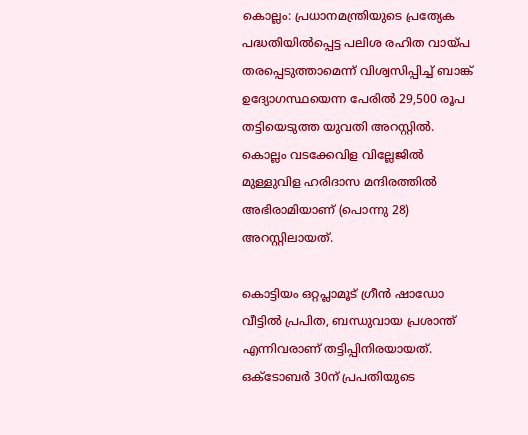കൊല്ലം: പ്രധാനമന്ത്രിയുടെ പ്രത്യേക പദ്ധതിയില്‍പ്പെട്ട പലിശ രഹിത വായ്പ തരപ്പെടുത്താമെന്ന് വിശ്വസിപ്പിച്ച് ബാങ്ക് ഉദ്യോഗസ്ഥയെന്ന പേരില്‍ 29,500 രൂപ തട്ടിയെടുത്ത യുവതി അറസ്റ്റില്‍. കൊല്ലം വടക്കേവിള വില്ലേജില്‍ മുള്ളുവിള ഹരിദാസ മന്ദിരത്തില്‍ അഭിരാമിയാണ് (പൊന്നു 28) അറസ്റ്റിലായത്.

കൊട്ടിയം ഒറ്റപ്ലാമൂട് ഗ്രീന്‍ ഷാഡോ വീട്ടില്‍ പ്രപിത, ബന്ധുവായ പ്രശാന്ത് എന്നിവരാണ് തട്ടിപ്പിനിരയായത്. ഒക്ടോബര്‍ 30ന് പ്രപതിയുടെ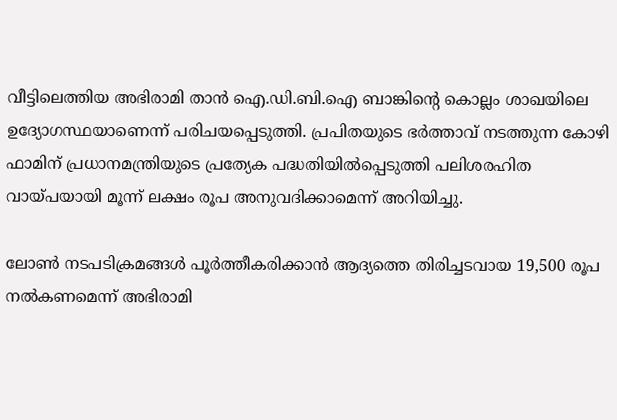വീട്ടിലെത്തിയ അഭിരാമി താന്‍ ഐ.ഡി.ബി.ഐ ബാങ്കിന്റെ കൊല്ലം ശാഖയിലെ ഉദ്യോഗസ്ഥയാണെന്ന് പരിചയപ്പെടുത്തി. പ്രപിതയുടെ ഭര്‍ത്താവ് നടത്തുന്ന കോഴി ഫാമിന് പ്രധാനമന്ത്രിയുടെ പ്രത്യേക പദ്ധതിയില്‍പ്പെടുത്തി പലിശരഹിത വായ്പയായി മൂന്ന് ലക്ഷം രൂപ അനുവദിക്കാമെന്ന് അറിയിച്ചു.

ലോണ്‍ നടപടിക്രമങ്ങള്‍ പൂര്‍ത്തീകരിക്കാന്‍ ആദ്യത്തെ തിരിച്ചടവായ 19,500 രൂപ നല്‍കണമെന്ന് അഭിരാമി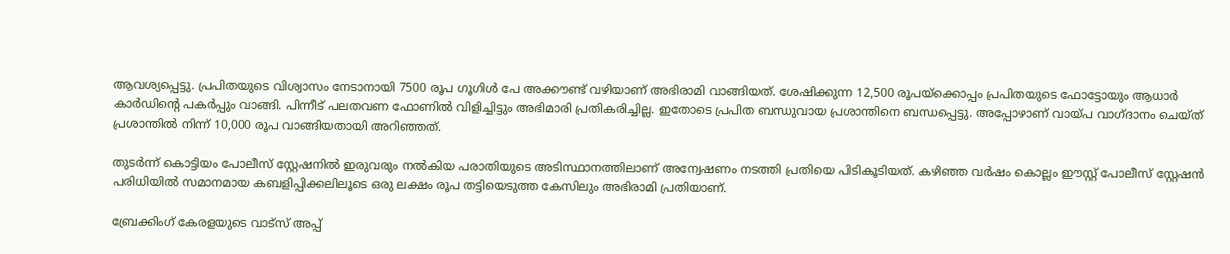ആവശ്യപ്പെട്ടു. പ്രപിതയുടെ വിശ്വാസം നേടാനായി 7500 രൂപ ഗൂഗിള്‍ പേ അക്കൗണ്ട് വഴിയാണ് അഭിരാമി വാങ്ങിയത്. ശേഷിക്കുന്ന 12,500 രൂപയ്ക്കൊപ്പം പ്രപിതയുടെ ഫോട്ടോയും ആധാര്‍ കാര്‍ഡിന്റെ പകര്‍പ്പും വാങ്ങി. പിന്നീട് പലതവണ ഫോണില്‍ വിളിച്ചിട്ടും അഭിമാരി പ്രതികരിച്ചില്ല. ഇതോടെ പ്രപിത ബന്ധുവായ പ്രശാന്തിനെ ബന്ധപ്പെട്ടു. അപ്പോഴാണ് വായ്പ വാഗ്ദാനം ചെയ്ത് പ്രശാന്തില്‍ നിന്ന് 10,000 രൂപ വാങ്ങിയതായി അറിഞ്ഞത്.

തുടര്‍ന്ന് കൊട്ടിയം പോലീസ് സ്റ്റേഷനില്‍ ഇരുവരും നല്‍കിയ പരാതിയുടെ അടിസ്ഥാനത്തിലാണ് അന്വേഷണം നടത്തി പ്രതിയെ പിടികൂടിയത്. കഴിഞ്ഞ വര്‍ഷം കൊല്ലം ഈസ്റ്റ് പോലീസ് സ്റ്റേഷന്‍ പരിധിയില്‍ സമാനമായ കബളിപ്പിക്കലിലൂടെ ഒരു ലക്ഷം രൂപ തട്ടിയെടുത്ത കേസിലും അഭിരാമി പ്രതിയാണ്.

ബ്രേക്കിംഗ് കേരളയുടെ വാട്സ് അപ്പ്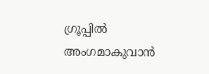ഗ്രൂപ്പിൽ അംഗമാകുവാൻ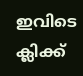ഇവിടെ ക്ലിക്ക്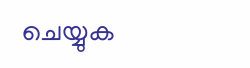ചെയ്യുക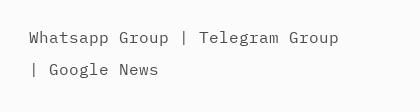Whatsapp Group | Telegram Group | Google News